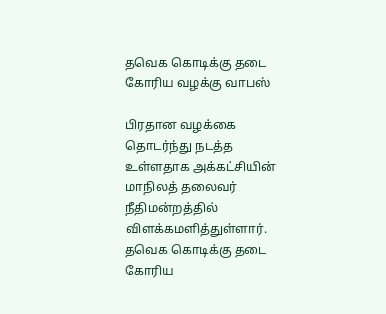தவெக கொடிக்கு தடை கோரிய வழக்கு வாபஸ்

பிரதான வழக்கை தொடர்ந்து நடத்த உள்ளதாக அக்கட்சியின் மாநிலத் தலைவர் நீதிமன்றத்தில் விளக்கமளித்துள்ளார்.
தவெக கொடிக்கு தடை கோரிய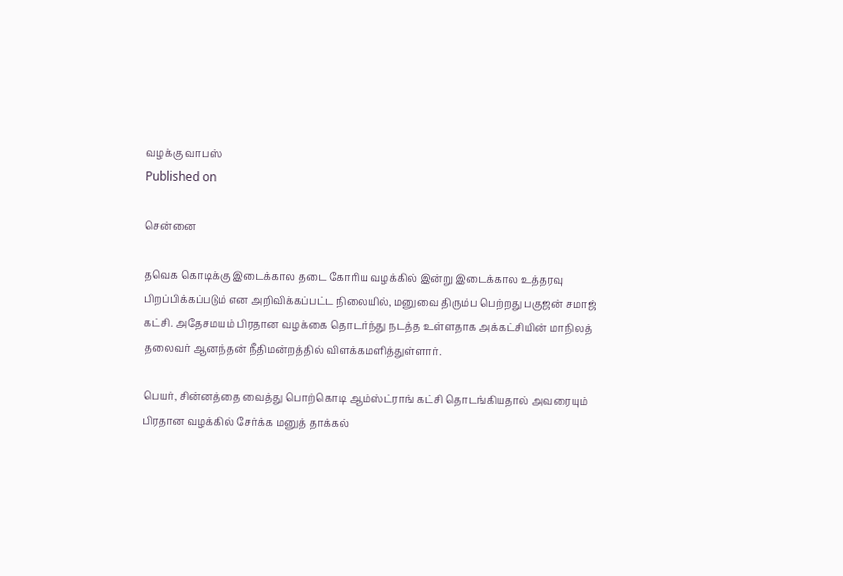வழக்கு வாபஸ்
Published on

சென்னை

தவெக கொடிக்கு இடைக்கால தடை கோரிய வழக்கில் இன்று இடைக்கால உத்தரவு பிறப்பிக்கப்படும் என அறிவிக்கப்பட்ட நிலையில், மனுவை திரும்ப பெற்றது பகுஜன் சமாஜ் கட்சி. அதேசமயம் பிரதான வழக்கை தொடர்ந்து நடத்த உள்ளதாக அக்கட்சியின் மாநிலத் தலைவர் ஆனந்தன் நீதிமன்றத்தில் விளக்கமளித்துள்ளார்.

பெயர், சின்னத்தை வைத்து பொற்கொடி ஆம்ஸ்ட்ராங் கட்சி தொடங்கியதால் அவரையும் பிரதான வழக்கில் சேர்க்க மனுத் தாக்கல்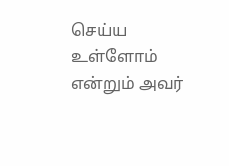செய்ய உள்ளோம் என்றும் அவர்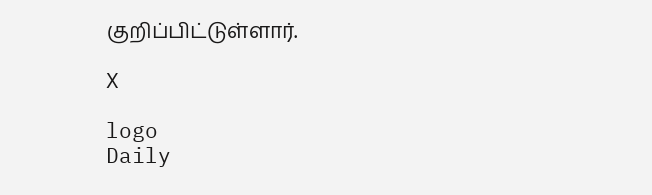குறிப்பிட்டுள்ளார்.

X

logo
Daily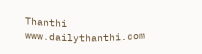Thanthi
www.dailythanthi.com